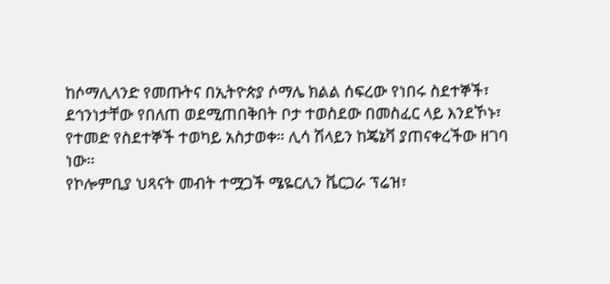ከሶማሊላንድ የመጡትና በኢትዮጵያ ሶማሌ ክልል ሰፍረው የነበሩ ስደተኞች፣ ደኅንነታቸው የበለጠ ወደሚጠበቅበት ቦታ ተወስደው በመስፈር ላይ እንደኾኑ፣ የተመድ የስደተኞች ተወካይ አስታወቀ። ሊሳ ሽላይን ከጄኔቫ ያጠናቀረችው ዘገባ ነው።
የኮሎምቢያ ህጻናት መብት ተሟጋች ሜዬርሊን ቬርጋራ ፕሬዝ፣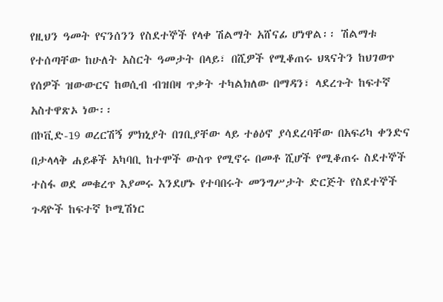የዚህን ዓመት የናንሰንን የስደተኞች የላቀ ሽልማት አሸናፊ ሆነዋል፡፡ ሽልማቱ የተሰጣቸው ከሁለት አስርት ዓመታት በላይ፣ በሺዎች የሚቆጠሩ ህጻናትን ከህገወጥ የሰዎች ዝውውርና ከወሲብ ብዝበዛ ጥቃት ተካልክለው በማዳን፣ ላደረጉት ከፍተኛ አስተዋጽኦ ነው፡፡
በኮቪድ-19 ወረርሽኝ ምክኒያት በገቢያቸው ላይ ተፅዕኖ ያሳደረባቸው በአፍሪካ ቀንድና በታላላቅ ሐይቆች አካባቢ ከተሞች ውስጥ የሚኖሩ በመቶ ሺሆች የሚቆጠሩ ስደተኞች ተስፋ ወደ መቁረጥ እያመሩ እንደሆኑ የተባበሩት መንግሥታት ድርጅት የስደተኞች ጉዳዮች ከፍተኛ ኮሚሽነር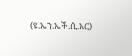(ዩ.ኤን.ኤች.ሲ.አር)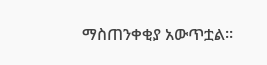ማስጠንቀቂያ አውጥቷል።